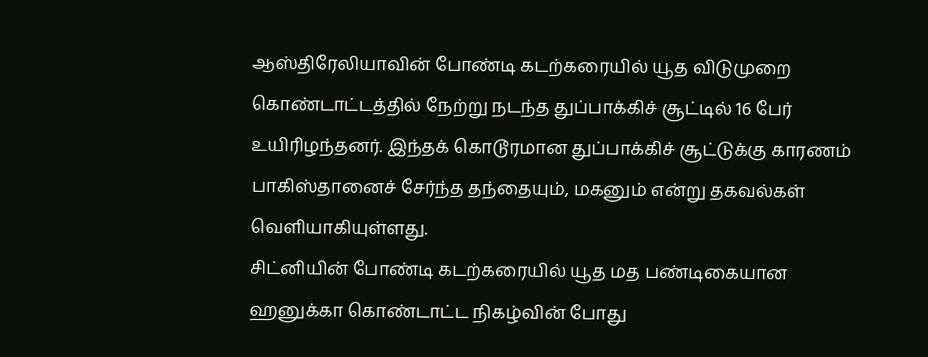ஆஸ்திரேலியாவின் போண்டி கடற்கரையில் யூத விடுமுறை கொண்டாட்டத்தில் நேற்று நடந்த துப்பாக்கிச் சூட்டில் 16 பேர் உயிரிழந்தனர். இந்தக் கொடூரமான துப்பாக்கிச் சூட்டுக்கு காரணம் பாகிஸ்தானைச் சேர்ந்த தந்தையும், மகனும் என்று தகவல்கள் வெளியாகியுள்ளது.
சிட்னியின் போண்டி கடற்கரையில் யூத மத பண்டிகையான ஹனுக்கா கொண்டாட்ட நிகழ்வின் போது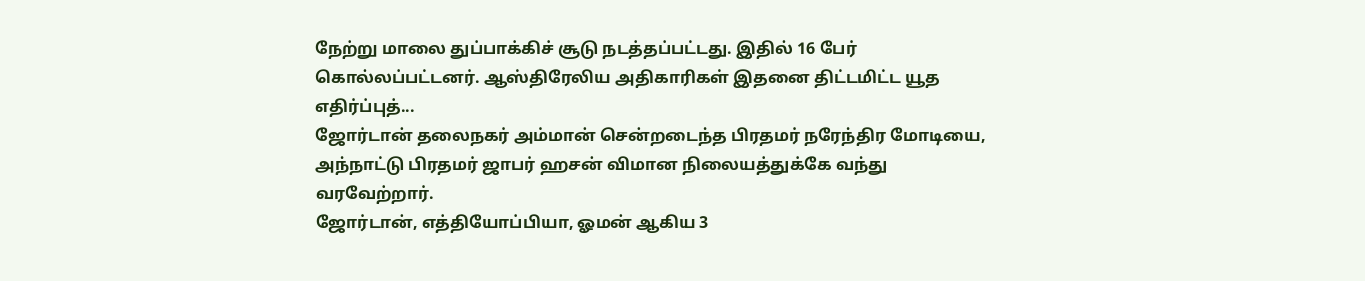நேற்று மாலை துப்பாக்கிச் சூடு நடத்தப்பட்டது. இதில் 16 பேர் கொல்லப்பட்டனர். ஆஸ்திரேலிய அதிகாரிகள் இதனை திட்டமிட்ட யூத எதிர்ப்புத்...
ஜோர்டான் தலைநகர் அம்மான் சென்றடைந்த பிரதமர் நரேந்திர மோடியை, அந்நாட்டு பிரதமர் ஜாபர் ஹசன் விமான நிலையத்துக்கே வந்து வரவேற்றார்.
ஜோர்டான், எத்தியோப்பியா, ஓமன் ஆகிய 3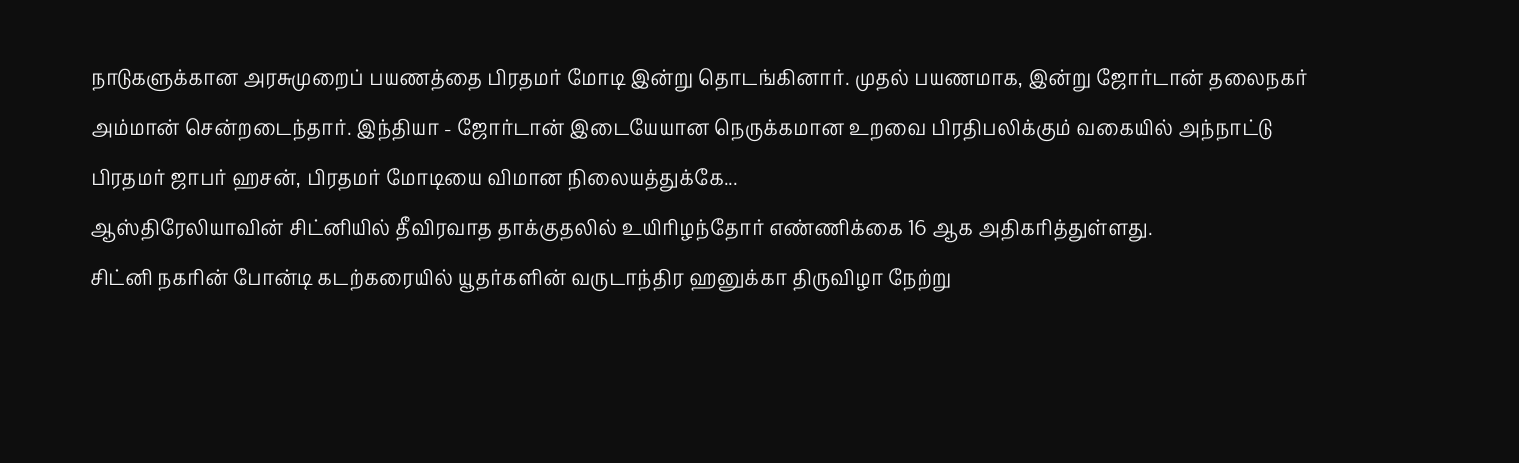நாடுகளுக்கான அரசுமுறைப் பயணத்தை பிரதமர் மோடி இன்று தொடங்கினார். முதல் பயணமாக, இன்று ஜோர்டான் தலைநகர் அம்மான் சென்றடைந்தார். இந்தியா - ஜோர்டான் இடையேயான நெருக்கமான உறவை பிரதிபலிக்கும் வகையில் அந்நாட்டு பிரதமர் ஜாபர் ஹசன், பிரதமர் மோடியை விமான நிலையத்துக்கே...
ஆஸ்திரேலியாவின் சிட்னியில் தீவிரவாத தாக்குதலில் உயிரிழந்தோர் எண்ணிக்கை 16 ஆக அதிகரித்துள்ளது.
சிட்னி நகரின் போன்டி கடற்கரையில் யூதர்களின் வருடாந்திர ஹனுக்கா திருவிழா நேற்று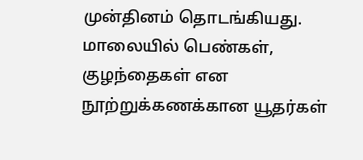முன்தினம் தொடங்கியது. மாலையில் பெண்கள், குழந்தைகள் என நூற்றுக்கணக்கான யூதர்கள்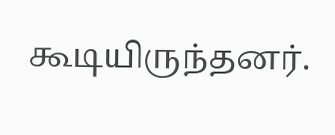கூடியிருந்தனர்.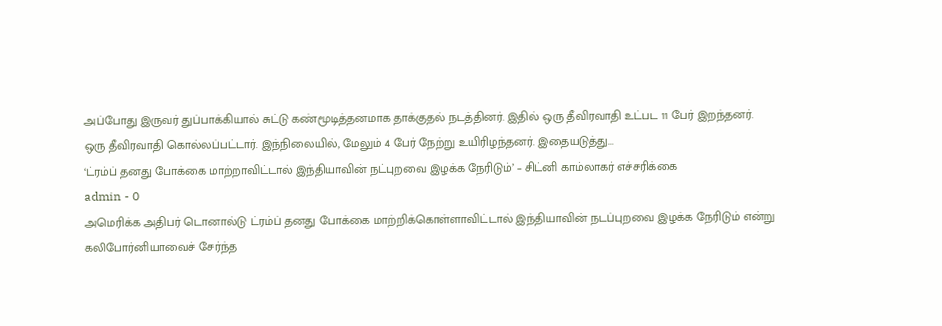அப்போது இருவர் துப்பாக்கியால் சுட்டு கண்மூடித்தனமாக தாக்குதல் நடத்தினர். இதில் ஒரு தீவிரவாதி உட்பட 11 பேர் இறந்தனர்.
ஒரு தீவிரவாதி கொல்லப்பட்டார். இந்நிலையில், மேலும் 4 பேர் நேற்று உயிரிழந்தனர். இதையடுத்து...
‘ட்ரம்ப் தனது போக்கை மாற்றாவிட்டால் இந்தியாவின் நட்புறவை இழக்க நேரிடும்’ – சிட்னி காம்லாகர் எச்சரிக்கை
admin - 0
அமெரிக்க அதிபர் டொனால்டு ட்ரம்ப் தனது போக்கை மாற்றிக்கொள்ளாவிட்டால் இந்தியாவின் நடப்புறவை இழக்க நேரிடும் என்று கலிபோர்னியாவைச் சேர்ந்த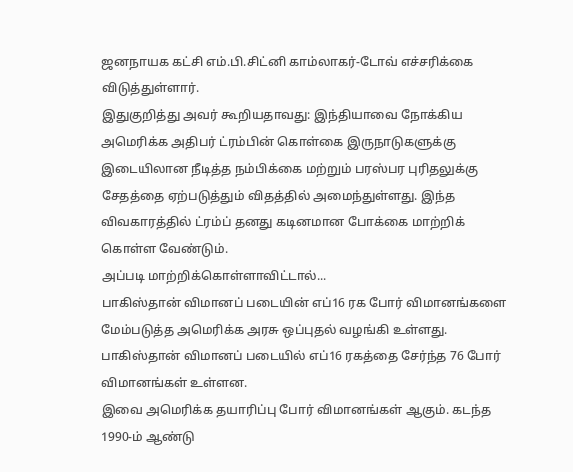ஜனநாயக கட்சி எம்.பி.சிட்னி காம்லாகர்-டோவ் எச்சரிக்கை விடுத்துள்ளார்.
இதுகுறித்து அவர் கூறியதாவது: இந்தியாவை நோக்கிய அமெரிக்க அதிபர் ட்ரம்பின் கொள்கை இருநாடுகளுக்கு இடையிலான நீடித்த நம்பிக்கை மற்றும் பரஸ்பர புரிதலுக்கு சேதத்தை ஏற்படுத்தும் விதத்தில் அமைந்துள்ளது. இந்த விவகாரத்தில் ட்ரம்ப் தனது கடினமான போக்கை மாற்றிக் கொள்ள வேண்டும்.
அப்படி மாற்றிக்கொள்ளாவிட்டால்...
பாகிஸ்தான் விமானப் படையின் எப்16 ரக போர் விமானங்களை மேம்படுத்த அமெரிக்க அரசு ஒப்புதல் வழங்கி உள்ளது. பாகிஸ்தான் விமானப் படையில் எப்16 ரகத்தை சேர்ந்த 76 போர் விமானங்கள் உள்ளன.
இவை அமெரிக்க தயாரிப்பு போர் விமானங்கள் ஆகும். கடந்த 1990-ம் ஆண்டு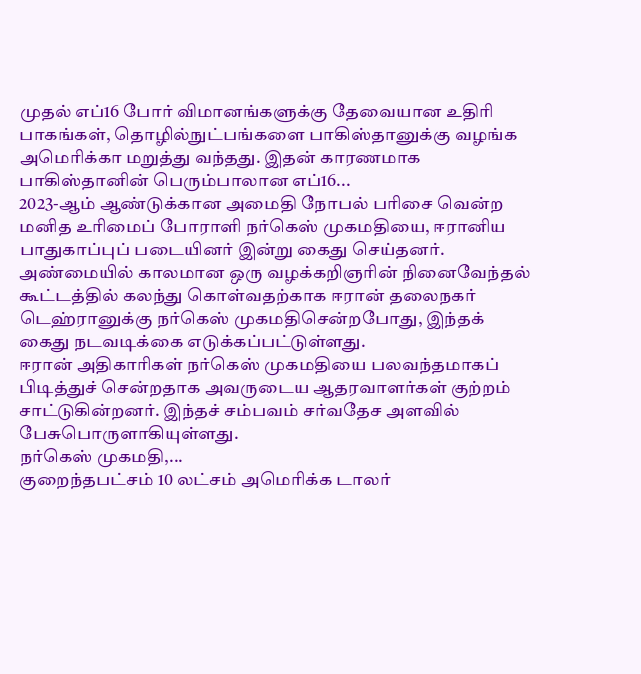முதல் எப்16 போர் விமானங்களுக்கு தேவையான உதிரி பாகங்கள், தொழில்நுட்பங்களை பாகிஸ்தானுக்கு வழங்க அமெரிக்கா மறுத்து வந்தது. இதன் காரணமாக பாகிஸ்தானின் பெரும்பாலான எப்16...
2023-ஆம் ஆண்டுக்கான அமைதி நோபல் பரிசை வென்ற மனித உரிமைப் போராளி நர்கெஸ் முகமதியை, ஈரானிய பாதுகாப்புப் படையினர் இன்று கைது செய்தனர்.
அண்மையில் காலமான ஒரு வழக்கறிஞரின் நினைவேந்தல் கூட்டத்தில் கலந்து கொள்வதற்காக ஈரான் தலைநகர் டெஹ்ரானுக்கு நர்கெஸ் முகமதிசென்றபோது, இந்தக் கைது நடவடிக்கை எடுக்கப்பட்டுள்ளது.
ஈரான் அதிகாரிகள் நர்கெஸ் முகமதியை பலவந்தமாகப் பிடித்துச் சென்றதாக அவருடைய ஆதரவாளர்கள் குற்றம் சாட்டுகின்றனர். இந்தச் சம்பவம் சர்வதேச அளவில் பேசுபொருளாகியுள்ளது.
நர்கெஸ் முகமதி,...
குறைந்தபட்சம் 10 லட்சம் அமெரிக்க டாலர்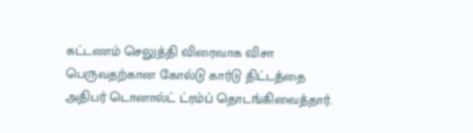கட்டணம் செலுத்தி விரைவாக விசா பெருவதற்கான கோல்டு கார்டு திட்டத்தை அதிபர் டொனால்ட் ட்ரம்ப் தொடங்கிவைத்தார்.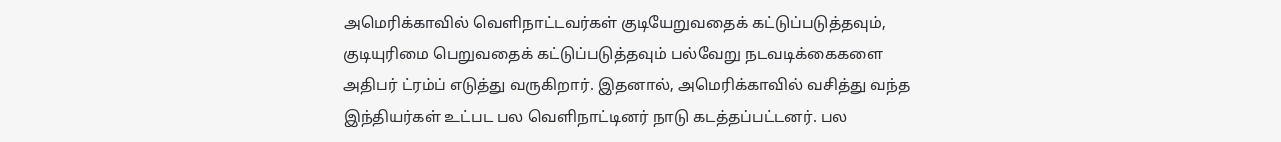அமெரிக்காவில் வெளிநாட்டவர்கள் குடியேறுவதைக் கட்டுப்படுத்தவும், குடியுரிமை பெறுவதைக் கட்டுப்படுத்தவும் பல்வேறு நடவடிக்கைகளை அதிபர் ட்ரம்ப் எடுத்து வருகிறார். இதனால், அமெரிக்காவில் வசித்து வந்த இந்தியர்கள் உட்பட பல வெளிநாட்டினர் நாடு கடத்தப்பட்டனர். பல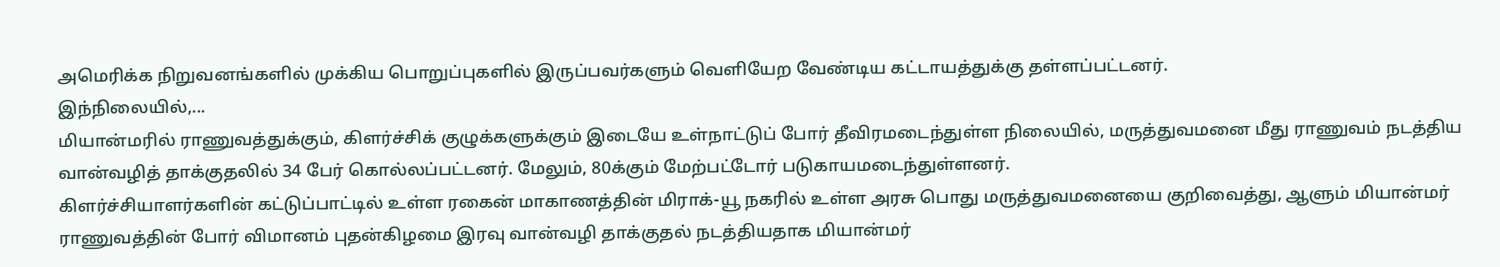அமெரிக்க நிறுவனங்களில் முக்கிய பொறுப்புகளில் இருப்பவர்களும் வெளியேற வேண்டிய கட்டாயத்துக்கு தள்ளப்பட்டனர்.
இந்நிலையில்,...
மியான்மரில் ராணுவத்துக்கும், கிளர்ச்சிக் குழுக்களுக்கும் இடையே உள்நாட்டுப் போர் தீவிரமடைந்துள்ள நிலையில், மருத்துவமனை மீது ராணுவம் நடத்திய வான்வழித் தாக்குதலில் 34 பேர் கொல்லப்பட்டனர். மேலும், 80க்கும் மேற்பட்டோர் படுகாயமடைந்துள்ளனர்.
கிளர்ச்சியாளர்களின் கட்டுப்பாட்டில் உள்ள ரகைன் மாகாணத்தின் மிராக்-யூ நகரில் உள்ள அரசு பொது மருத்துவமனையை குறிவைத்து, ஆளும் மியான்மர் ராணுவத்தின் போர் விமானம் புதன்கிழமை இரவு வான்வழி தாக்குதல் நடத்தியதாக மியான்மர்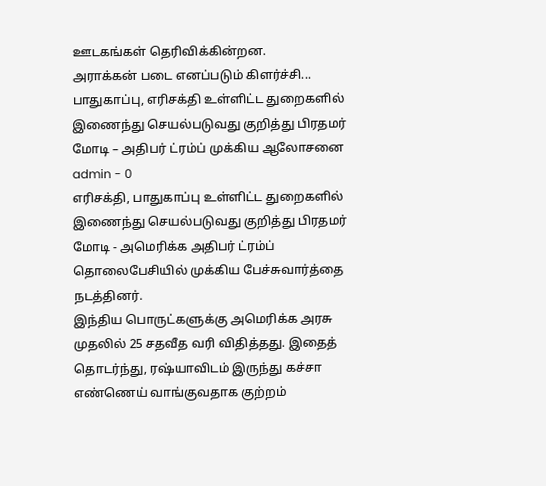ஊடகங்கள் தெரிவிக்கின்றன.
அராக்கன் படை எனப்படும் கிளர்ச்சி...
பாதுகாப்பு, எரிசக்தி உள்ளிட்ட துறைகளில் இணைந்து செயல்படுவது குறித்து பிரதமர் மோடி – அதிபர் ட்ரம்ப் முக்கிய ஆலோசனை
admin - 0
எரிசக்தி, பாதுகாப்பு உள்ளிட்ட துறைகளில் இணைந்து செயல்படுவது குறித்து பிரதமர் மோடி - அமெரிக்க அதிபர் ட்ரம்ப் தொலைபேசியில் முக்கிய பேச்சுவார்த்தை நடத்தினர்.
இந்திய பொருட்களுக்கு அமெரிக்க அரசு முதலில் 25 சதவீத வரி விதித்தது. இதைத் தொடர்ந்து, ரஷ்யாவிடம் இருந்து கச்சா எண்ணெய் வாங்குவதாக குற்றம்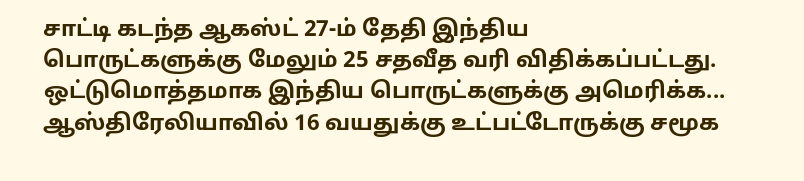சாட்டி கடந்த ஆகஸ்ட் 27-ம் தேதி இந்திய பொருட்களுக்கு மேலும் 25 சதவீத வரி விதிக்கப்பட்டது. ஒட்டுமொத்தமாக இந்திய பொருட்களுக்கு அமெரிக்க...
ஆஸ்திரேலியாவில் 16 வயதுக்கு உட்பட்டோருக்கு சமூக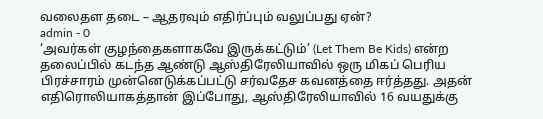வலைதள தடை – ஆதரவும் எதிர்ப்பும் வலுப்பது ஏன்?
admin - 0
‘அவர்கள் குழந்தைகளாகவே இருக்கட்டும்’ (Let Them Be Kids) என்ற தலைப்பில் கடந்த ஆண்டு ஆஸ்திரேலியாவில் ஒரு மிகப் பெரிய பிரச்சாரம் முன்னெடுக்கப்பட்டு சர்வதேச கவனத்தை ஈர்த்தது. அதன் எதிரொலியாகத்தான் இப்போது, ஆஸ்திரேலியாவில் 16 வயதுக்கு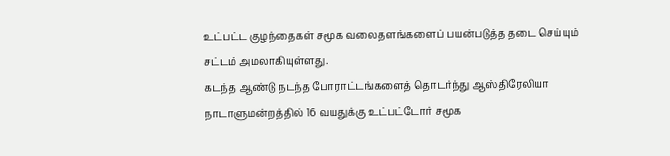உட்பட்ட குழந்தைகள் சமூக வலைதளங்களைப் பயன்படுத்த தடை செய்யும் சட்டம் அமலாகியுள்ளது.
கடந்த ஆண்டு நடந்த போராட்டங்களைத் தொடர்ந்து ஆஸ்திரேலியா நாடாளுமன்றத்தில் 16 வயதுக்கு உட்பட்டோர் சமூக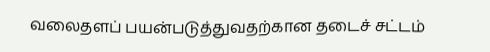வலைதளப் பயன்படுத்துவதற்கான தடைச் சட்டம்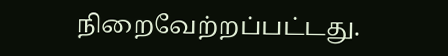நிறைவேற்றப்பட்டது.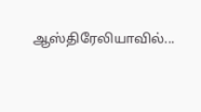ஆஸ்திரேலியாவில்...